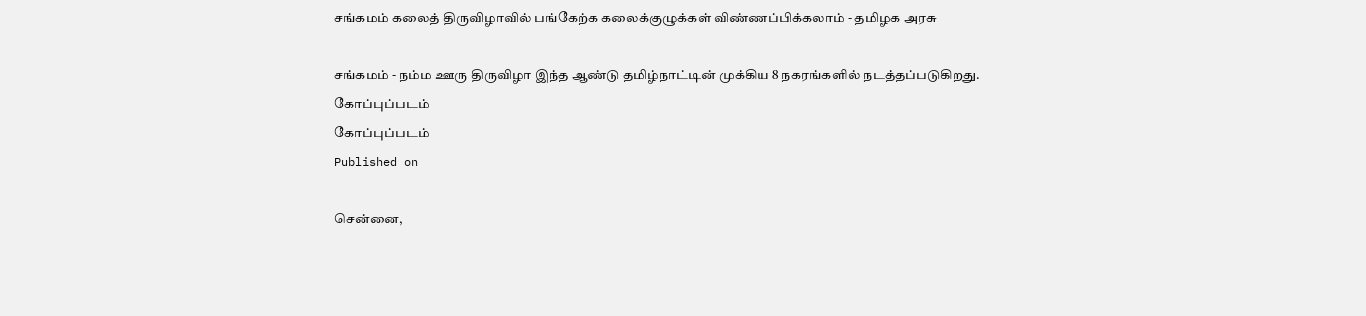சங்கமம் கலைத் திருவிழாவில் பங்கேற்க கலைக்குழுக்கள் விண்ணப்பிக்கலாம் - தமிழக அரசு

சங்கமம் - நம்ம ஊரு திருவிழா இந்த ஆண்டு தமிழ்நாட்டின் முக்கிய 8 நகரங்களில் நடத்தப்படுகிறது.
கோப்புப்படம்
கோப்புப்படம்
Published on

சென்னை,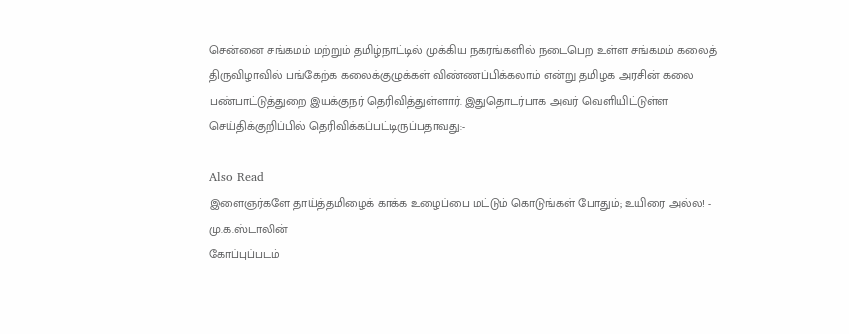சென்னை சங்கமம் மற்றும் தமிழ்நாட்டில் முக்கிய நகரங்களில் நடைபெற உள்ள சங்கமம் கலைத் திருவிழாவில் பங்கேற்க கலைக்குழுக்கள் விண்ணப்பிக்கலாம் என்று தமிழக அரசின் கலை பண்பாட்டுத்துறை இயக்குநர் தெரிவித்துள்ளார். இதுதொடர்பாக அவர் வெளியிட்டுள்ள செய்திக்குறிப்பில் தெரிவிக்கப்பட்டிருப்பதாவது:-

Also Read
இளைஞர்களே தாய்த்தமிழைக் காக்க உழைப்பை மட்டும் கொடுங்கள் போதும்; உயிரை அல்ல! - மு.க.ஸ்டாலின்
கோப்புப்படம்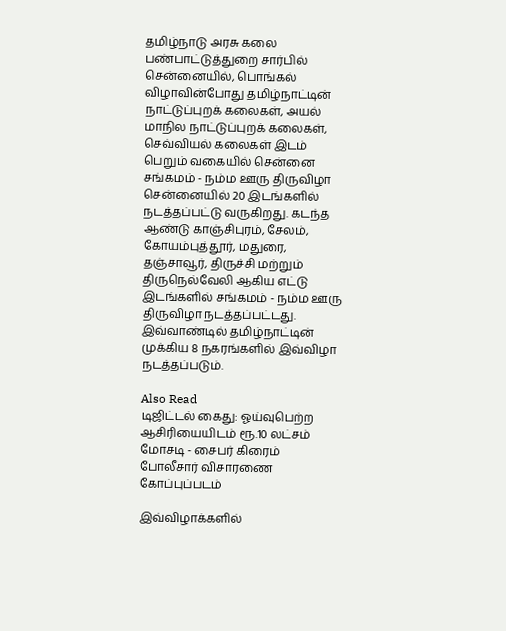தமிழ்நாடு அரசு கலை பண்பாட்டுத்துறை சார்பில் சென்னையில், பொங்கல் விழாவின்போது தமிழ்நாட்டின் நாட்டுப்புறக் கலைகள், அயல் மாநில நாட்டுப்புறக் கலைகள், செவ்வியல் கலைகள் இடம் பெறும் வகையில் சென்னை சங்கமம் - நம்ம ஊரு திருவிழா சென்னையில் 20 இடங்களில் நடத்தப்பட்டு வருகிறது. கடந்த ஆண்டு காஞ்சிபுரம், சேலம், கோயம்புத்தூர், மதுரை, தஞ்சாவூர், திருச்சி மற்றும் திருநெல்வேலி ஆகிய எட்டு இடங்களில் சங்கமம் - நம்ம ஊரு திருவிழா நடத்தப்பட்டது. இவ்வாண்டில் தமிழ்நாட்டின் முக்கிய 8 நகரங்களில் இவ்விழா நடத்தப்படும்.

Also Read
டிஜிட்டல் கைது: ஓய்வுபெற்ற ஆசிரியையிடம் ரூ.10 லட்சம் மோசடி - சைபர் கிரைம் போலீசார் விசாரணை
கோப்புப்படம்

இவ்விழாக்களில்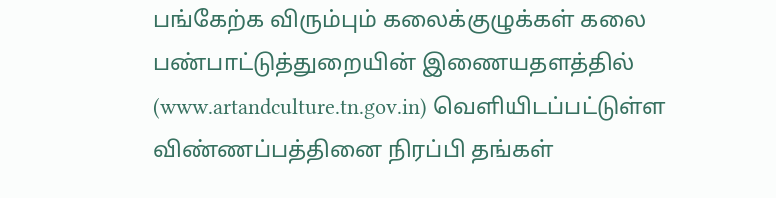பங்கேற்க விரும்பும் கலைக்குழுக்கள் கலை பண்பாட்டுத்துறையின் இணையதளத்தில் (www.artandculture.tn.gov.in) வெளியிடப்பட்டுள்ள விண்ணப்பத்தினை நிரப்பி தங்கள்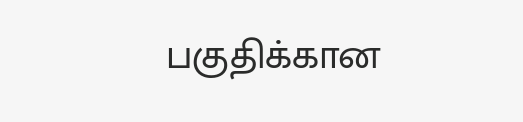பகுதிக்கான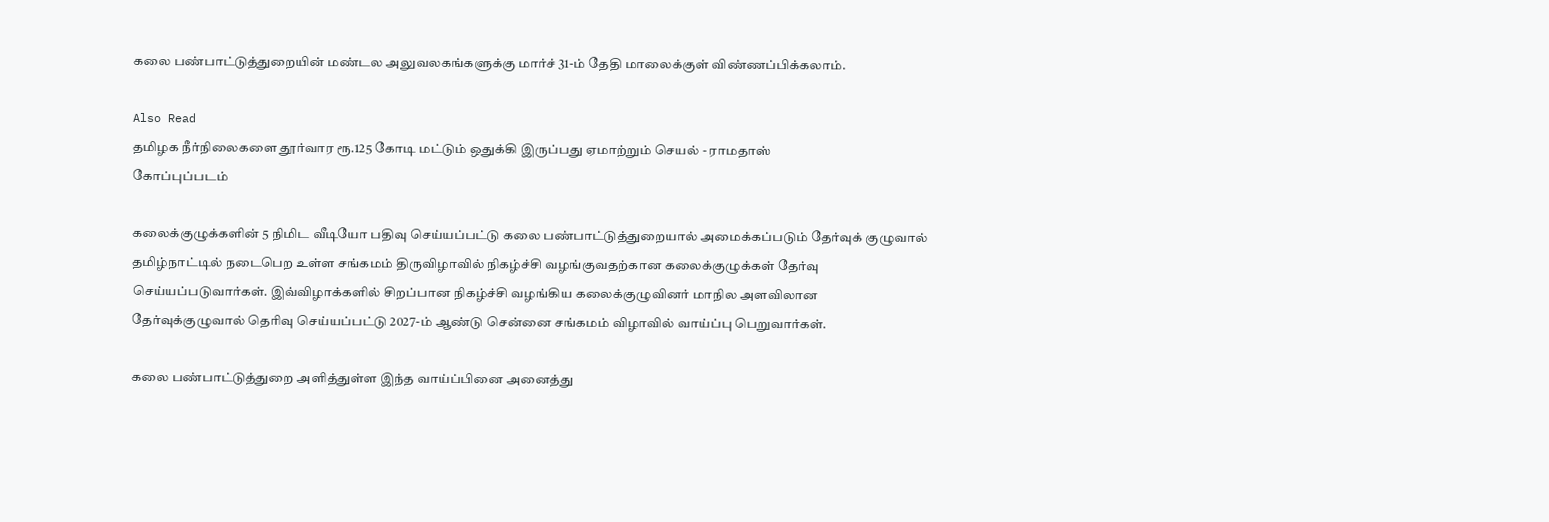கலை பண்பாட்டுத்துறையின் மண்டல அலுவலகங்களுக்கு மார்ச் 31-ம் தேதி மாலைக்குள் விண்ணப்பிக்கலாம்.

Also Read
தமிழக நீர்நிலைகளை தூர்வார ரூ.125 கோடி மட்டும் ஒதுக்கி இருப்பது ஏமாற்றும் செயல் - ராமதாஸ்
கோப்புப்படம்

கலைக்குழுக்களின் 5 நிமிட வீடியோ பதிவு செய்யப்பட்டு கலை பண்பாட்டுத்துறையால் அமைக்கப்படும் தேர்வுக் குழுவால் தமிழ்நாட்டில் நடைபெற உள்ள சங்கமம் திருவிழாவில் நிகழ்ச்சி வழங்குவதற்கான கலைக்குழுக்கள் தேர்வு செய்யப்படுவார்கள். இவ்விழாக்களில் சிறப்பான நிகழ்ச்சி வழங்கிய கலைக்குழுவினர் மாநில அளவிலான தேர்வுக்குழுவால் தெரிவு செய்யப்பட்டு 2027-ம் ஆண்டு சென்னை சங்கமம் விழாவில் வாய்ப்பு பெறுவார்கள்.

கலை பண்பாட்டுத்துறை அளித்துள்ள இந்த வாய்ப்பினை அனைத்து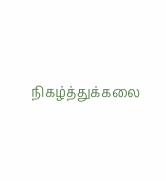நிகழ்த்துக்கலை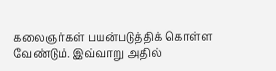கலைஞர்கள் பயன்படுத்திக் கொள்ள வேண்டும். இவ்வாறு அதில்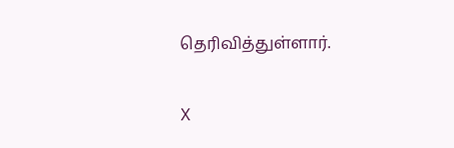தெரிவித்துள்ளார்.

X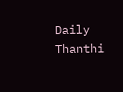Daily Thanthi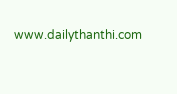www.dailythanthi.com